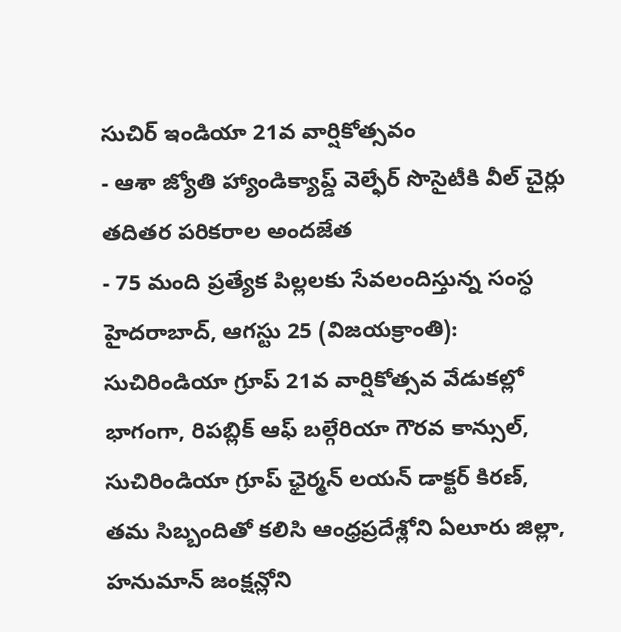సుచిర్ ఇండియా 21వ వార్షికోత్సవం
- ఆశా జ్యోతి హ్యాండిక్యాప్డ్ వెల్ఫేర్ సొసైటీకి వీల్ చైర్లు తదితర పరికరాల అందజేత
- 75 మంది ప్రత్యేక పిల్లలకు సేవలందిస్తున్న సంస్ధ
హైదరాబాద్, ఆగస్టు 25 (విజయక్రాంతి): సుచిరిండియా గ్రూప్ 21వ వార్షికోత్సవ వేడుకల్లో భాగంగా, రిపబ్లిక్ ఆఫ్ బల్గేరియా గౌరవ కాన్సుల్, సుచిరిండియా గ్రూప్ ఛైర్మన్ లయన్ డాక్టర్ కిరణ్, తమ సిబ్బందితో కలిసి ఆంధ్రప్రదేశ్లోని ఏలూరు జిల్లా, హనుమాన్ జంక్షన్లోని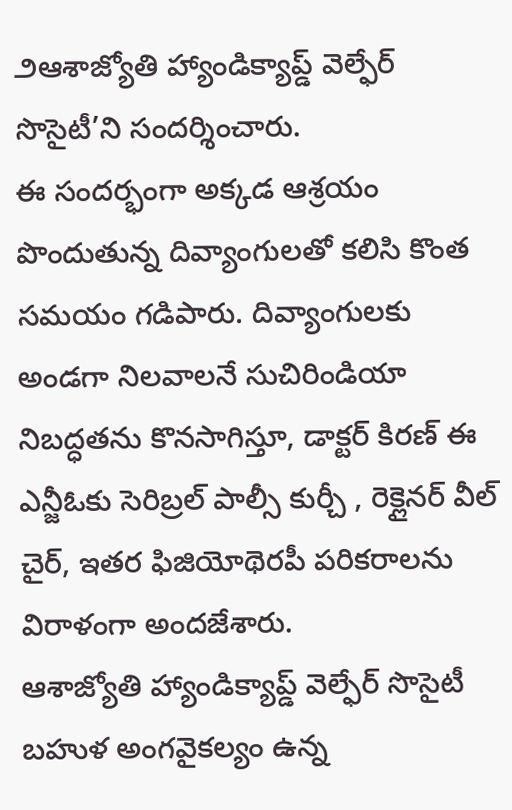౨ఆశాజ్యోతి హ్యాండిక్యాప్డ్ వెల్ఫేర్ సొసైటీ’ని సందర్శించారు.
ఈ సందర్భంగా అక్కడ ఆశ్రయం పొందుతున్న దివ్యాంగులతో కలిసి కొంత సమయం గడిపారు. దివ్యాంగులకు అండగా నిలవాలనే సుచిరిండియా నిబద్ధతను కొనసాగిస్తూ, డాక్టర్ కిరణ్ ఈ ఎన్జీఓకు సెరిబ్రల్ పాల్సీ కుర్చీ , రెక్లైనర్ వీల్ చైర్, ఇతర ఫిజియోథెరపీ పరికరాలను విరాళంగా అందజేశారు.
ఆశాజ్యోతి హ్యాండిక్యాప్డ్ వెల్ఫేర్ సొసైటీ బహుళ అంగవైకల్యం ఉన్న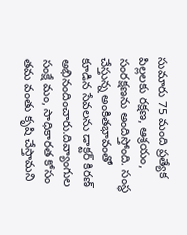సుమారు 75 మంది ప్రత్యేక పిల్లలకు రక్షణ, ఆశ్రయం, సంరక్షణను అందిస్తోంది. సంస్థ చేస్తున్న అంకితభావంతో కూడిన సేవలను డాక్టర్ కిరణ్ అభినందించారు.దివ్యాంగుల సంక్షే మం, సాధికారత కోసం తమ వంతు కృషి చేస్తామని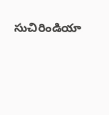సుచిరిండియా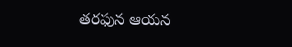తరఫున ఆయన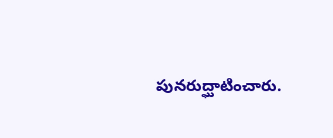పునరుద్ఘాటించారు.